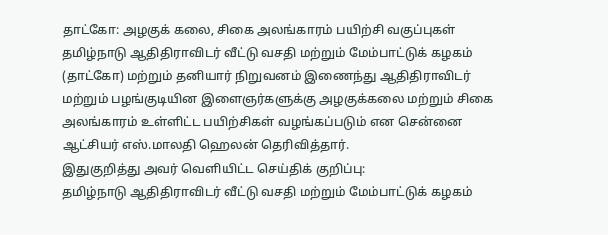தாட்கோ: அழகுக் கலை, சிகை அலங்காரம் பயிற்சி வகுப்புகள்
தமிழ்நாடு ஆதிதிராவிடர் வீட்டு வசதி மற்றும் மேம்பாட்டுக் கழகம் (தாட்கோ) மற்றும் தனியார் நிறுவனம் இணைந்து ஆதிதிராவிடர் மற்றும் பழங்குடியின இளைஞர்களுக்கு அழகுக்கலை மற்றும் சிகை அலங்காரம் உள்ளிட்ட பயிற்சிகள் வழங்கப்படும் என சென்னை ஆட்சியர் எஸ்.மாலதி ஹெலன் தெரிவித்தார்.
இதுகுறித்து அவர் வெளியிட்ட செய்திக் குறிப்பு:
தமிழ்நாடு ஆதிதிராவிடர் வீட்டு வசதி மற்றும் மேம்பாட்டுக் கழகம்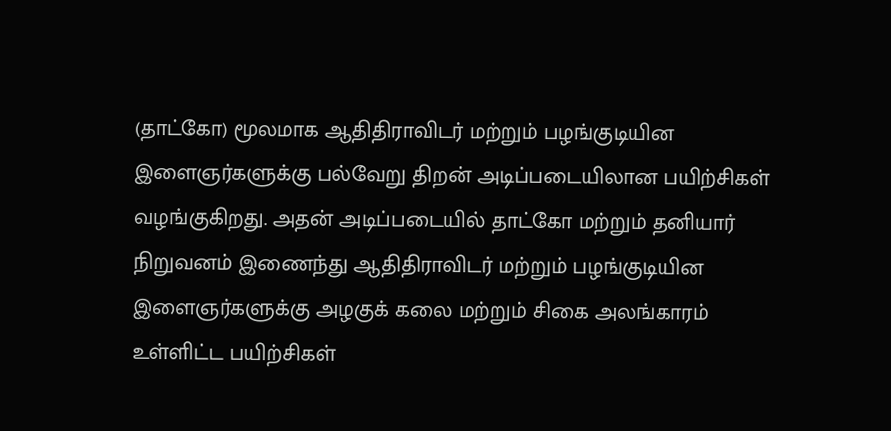(தாட்கோ) மூலமாக ஆதிதிராவிடர் மற்றும் பழங்குடியின இளைஞர்களுக்கு பல்வேறு திறன் அடிப்படையிலான பயிற்சிகள் வழங்குகிறது. அதன் அடிப்படையில் தாட்கோ மற்றும் தனியார் நிறுவனம் இணைந்து ஆதிதிராவிடர் மற்றும் பழங்குடியின இளைஞர்களுக்கு அழகுக் கலை மற்றும் சிகை அலங்காரம் உள்ளிட்ட பயிற்சிகள்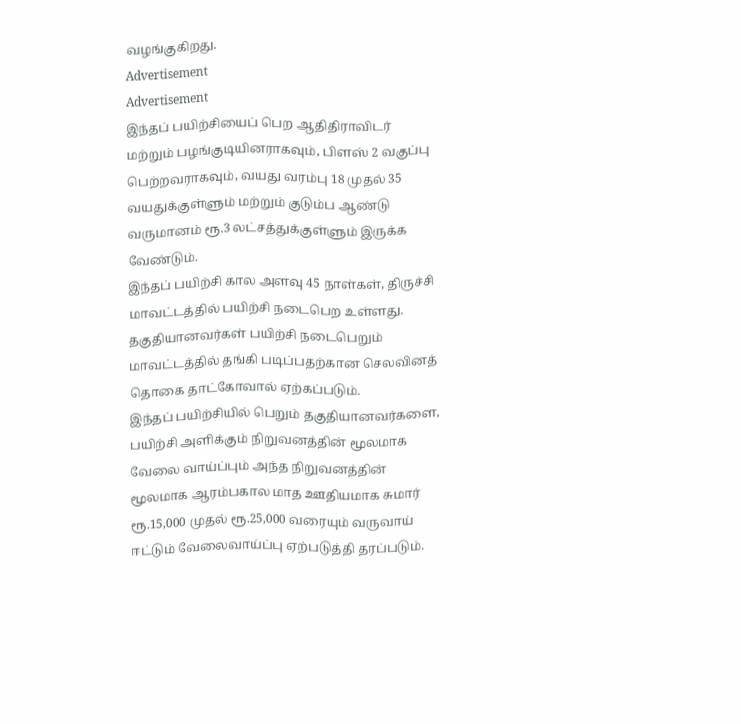வழங்குகிறது.
Advertisement
Advertisement
இந்தப் பயிற்சியைப் பெற ஆதிதிராவிடர் மற்றும் பழங்குடியினராகவும், பிளஸ் 2 வகுப்பு பெற்றவராகவும், வயது வரம்பு 18 முதல் 35 வயதுக்குள்ளும் மற்றும் குடும்ப ஆண்டு வருமானம் ரூ.3 லட்சத்துக்குள்ளும் இருக்க வேண்டும்.
இந்தப் பயிற்சி கால அளவு 45 நாள்கள், திருச்சி மாவட்டத்தில் பயிற்சி நடைபெற உள்ளது. தகுதியானவர்கள் பயிற்சி நடைபெறும் மாவட்டத்தில் தங்கி படிப்பதற்கான செலவினத் தொகை தாட்கோவால் ஏற்கப்படும்.
இந்தப் பயிற்சியில் பெறும் தகுதியானவர்களை, பயிற்சி அளிக்கும் நிறுவனத்தின் மூலமாக வேலை வாய்ப்பும் அந்த நிறுவனத்தின் மூலமாக ஆரம்பகால மாத ஊதியமாக சுமார் ரூ.15,000 முதல் ரூ.25,000 வரையும் வருவாய் ஈட்டும் வேலைவாய்ப்பு ஏற்படுத்தி தரப்படும்.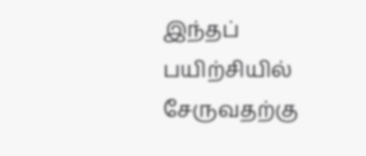இந்தப் பயிற்சியில் சேருவதற்கு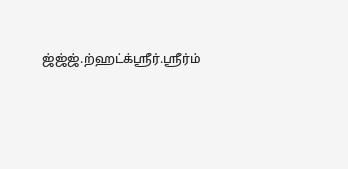ஜ்ஜ்ஜ்.ற்ஹட்க்ஸ்ரீர்.ஸ்ரீர்ம்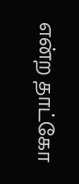என்ற தாட்கோ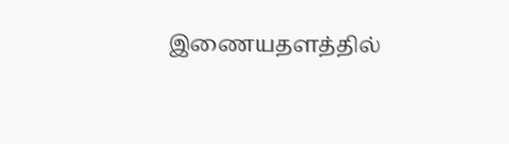இணையதளத்தில்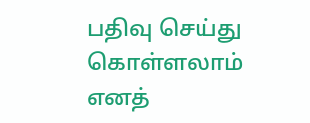பதிவு செய்து கொள்ளலாம் எனத்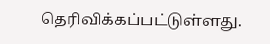தெரிவிக்கப்பட்டுள்ளது.